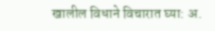खालील विधाने विचारात घ्या: अ.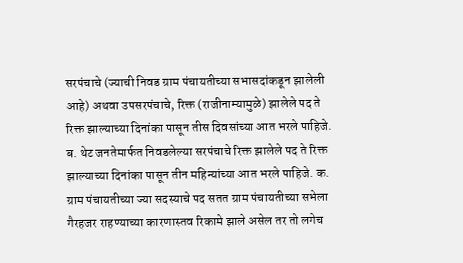सरपंचाचे (ज्याची निवड ग्राम पंचायतीच्या सभासदांकडून झालेली आहे) अथवा उपसरपंचाचे, रिक्त (राजीनाम्यामुळे) झालेले पद ते रिक्त झाल्याच्या दिनांका पासून तीस दिवसांच्या आत भरले पाहिजे. ब. थेट जनतेमार्फत निवडलेल्या सरपंचाचे रिक्त झालेले पद ते रिक्त झाल्याच्या दिनांका पासून तीन महिन्यांच्या आत भरले पाहिजे. क. ग्राम पंचायतीच्या ज्या सदस्याचे पद सतत ग्राम पंचायतीच्या सभेला गैरहजर राहण्याच्या कारणास्तव रिकामे झाले असेल तर तो लगेच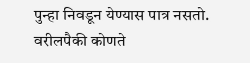पुन्हा निवडून येण्यास पात्र नसतो. वरीलपैकी कोणते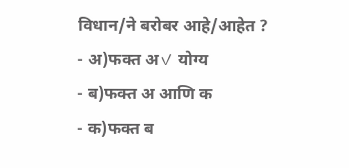विधान/ने बरोबर आहे/आहेत ?
- अ)फक्त अ✓ योग्य
- ब)फक्त अ आणि क
- क)फक्त ब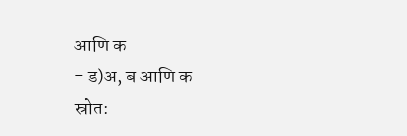आणि क
- ड)अ, ब आणि क
स्रोत: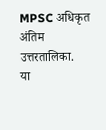MPSC अधिकृत अंतिम उत्तरतालिका.
या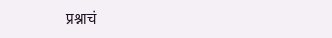प्रश्नाचं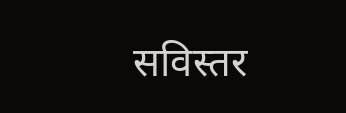सविस्तर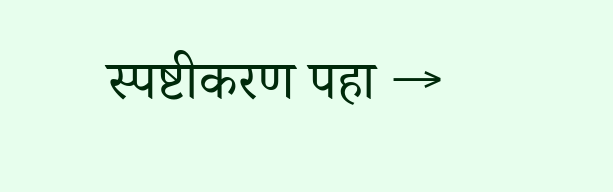स्पष्टीकरण पहा →